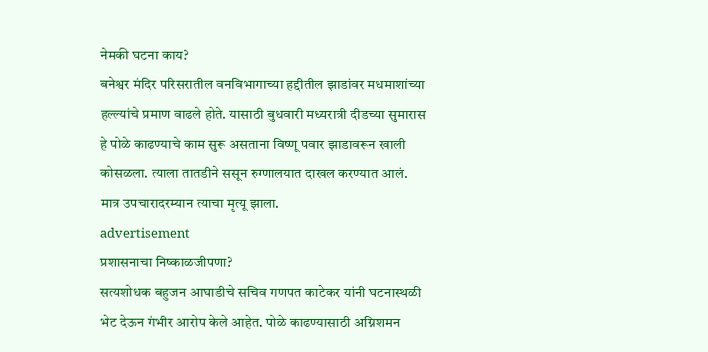नेमकी घटना काय?
बनेश्वर मंदिर परिसरातील वनविभागाच्या हद्दीतील झाडांवर मधमाशांच्या हल्ल्यांचे प्रमाण वाढले होते. यासाठी बुधवारी मध्यरात्री दीडच्या सुमारास हे पोळे काढण्याचे काम सुरू असताना विष्णू पवार झाडावरून खाली कोसळला. त्याला तातडीने ससून रुग्णालयात दाखल करण्यात आलं. मात्र उपचारादरम्यान त्याचा मृत्यू झाला.
advertisement
प्रशासनाचा निष्काळजीपणा?
सत्यशोधक बहुजन आघाडीचे सचिव गणपत काटेकर यांनी घटनास्थळी भेट देऊन गंभीर आरोप केले आहेत. पोळे काढण्यासाठी अग्निशमन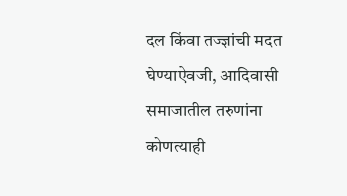दल किंवा तज्ज्ञांची मदत घेण्याऐवजी, आदिवासी समाजातील तरुणांना कोणत्याही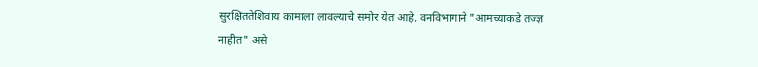सुरक्षिततेशिवाय कामाला लावल्याचे समोर येत आहे. वनविभागाने "आमच्याकडे तज्ज्ञ नाहीत" असे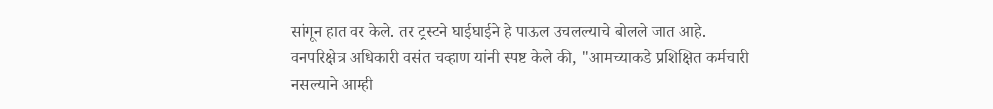सांगून हात वर केले. तर ट्रस्टने घाईघाईने हे पाऊल उचलल्याचे बोलले जात आहे.
वनपरिक्षेत्र अधिकारी वसंत चव्हाण यांनी स्पष्ट केले की, "आमच्याकडे प्रशिक्षित कर्मचारी नसल्याने आम्ही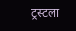ट्रस्टला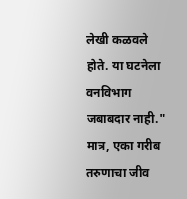लेखी कळवले होते. या घटनेला वनविभाग जबाबदार नाही." मात्र, एका गरीब तरुणाचा जीव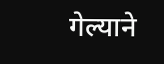गेल्याने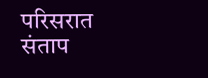परिसरात संताप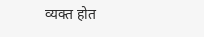व्यक्त होत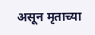असून मृताच्या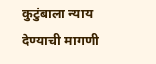कुटुंबाला न्याय देण्याची मागणी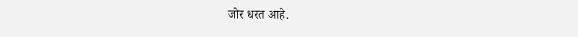जोर धरत आहे.